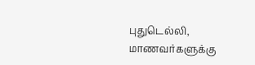புதுடெல்லி,
மாணவர்களுக்கு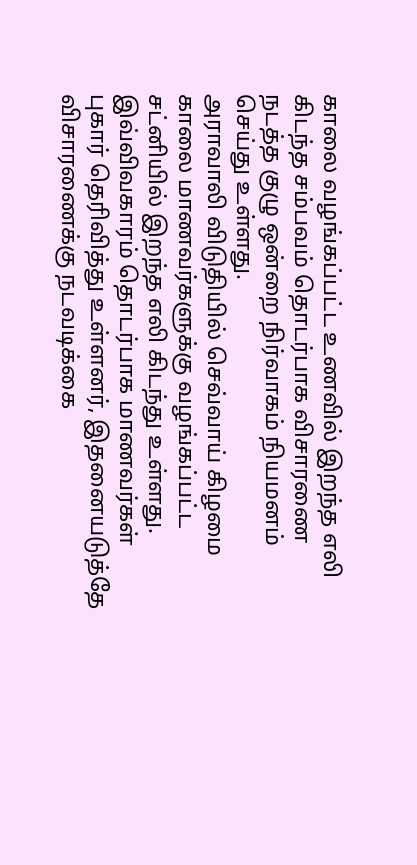காலை வழங்கப்பட்ட உணவில் இறந்த எலி கிடந்த சம்பவம் தொடர்பாக விசாரணை நடத்த குழு ஒன்றை நிர்வாகம் நியமனம் செய்து உள்ளது.
அராவாலி விடுதியில் செவ்வாய் கிழமை காலை மாணவர்களுக்கு வழங்கப்பட்ட சட்னியில் இறந்த எலி கிடந்து உள்ளது. இவ்விவகாரம் தொடர்பாக மாணவர்கள் புகார் தெரிவித்து உள்ளனர், இதனையடுத்தே விசாரணைக்கு நடவடிக்கை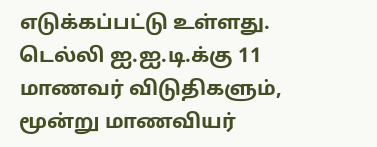எடுக்கப்பட்டு உள்ளது. டெல்லி ஐ.ஐ.டி.க்கு 11 மாணவர் விடுதிகளும், மூன்று மாணவியர்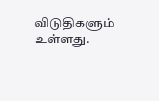விடுதிகளும் உள்ளது.